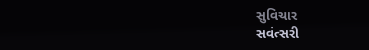સુવિચાર
સવંત્સરી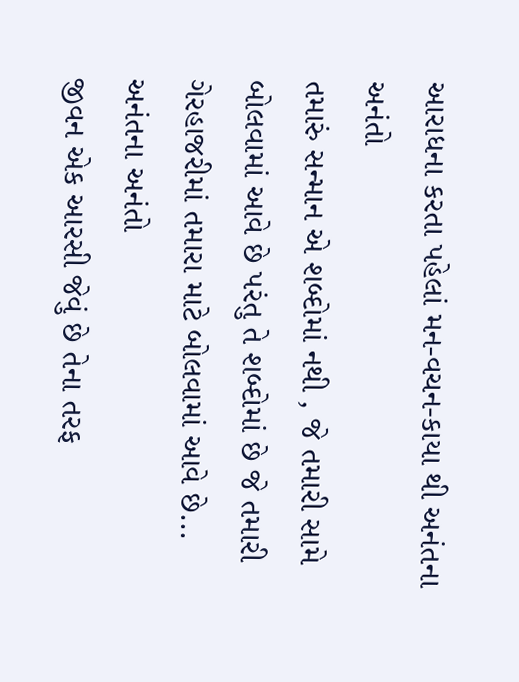આરાધના કરતા પહેલાં મન-વચન-કાયા થી અનંતના અનંતો
તમારું સન્માન એ શબ્દોમાં નથી , જે તમારી સામે બોલવામાં આવે છે પરંતુ તે શબ્દોમાં છે જે તમારી ગેરહાજરીમાં તમારા માટે બોલવામાં આવે છે... અનંતના અનંતો
જીવન એક આરસી જેવું છે તેના તરફ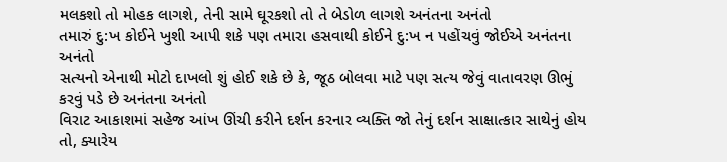મલકશો તો મોહક લાગશે, તેની સામે ઘૂરકશો તો તે બેડોળ લાગશે અનંતના અનંતો
તમારું દુ:ખ કોઈને ખુશી આપી શકે પણ તમારા હસવાથી કોઈને દુ:ખ ન પહોંચવું જોઈએ અનંતના અનંતો
સત્યનો એનાથી મોટો દાખલો શું હોઈ શકે છે કે, જૂઠ બોલવા માટે પણ સત્ય જેવું વાતાવરણ ઊભું કરવું પડે છે અનંતના અનંતો
વિરાટ આકાશમાં સહેજ આંખ ઊંચી કરીને દર્શન કરનાર વ્યક્તિ જો તેનું દર્શન સાક્ષાત્કાર સાથેનું હોય તો, ક્યારેય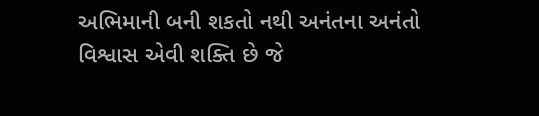અભિમાની બની શકતો નથી અનંતના અનંતો
વિશ્વાસ એવી શક્તિ છે જે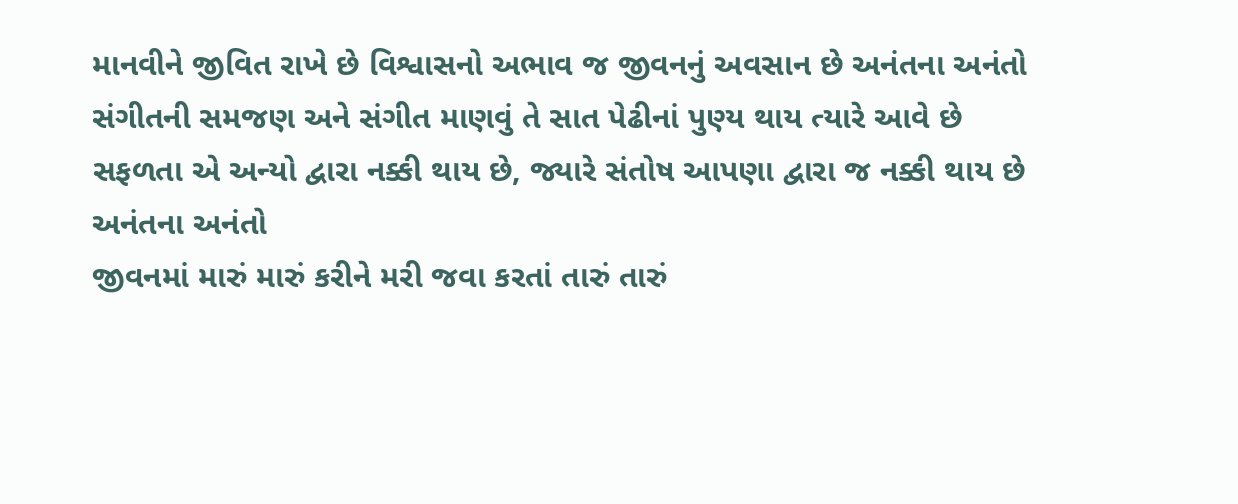માનવીને જીવિત રાખે છે વિશ્વાસનો અભાવ જ જીવનનું અવસાન છે અનંતના અનંતો
સંગીતની સમજણ અને સંગીત માણવું તે સાત પેઢીનાં પુણ્ય થાય ત્યારે આવે છે
સફળતા એ અન્યો દ્વારા નક્કી થાય છે, જ્યારે સંતોષ આપણા દ્વારા જ નક્કી થાય છે અનંતના અનંતો
જીવનમાં મારું મારું કરીને મરી જવા કરતાં તારું તારું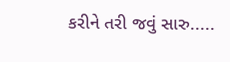કરીને તરી જવું સારુ.....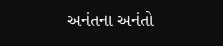અનંતના અનંતો